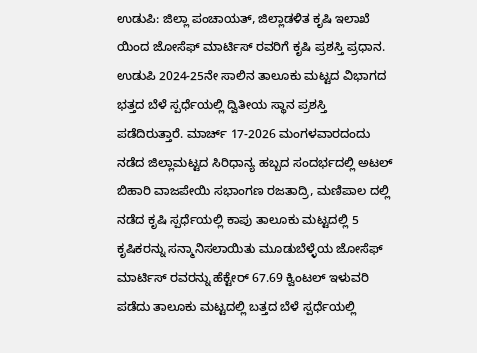ಉಡುಪಿ: ಜಿಲ್ಲಾ ಪಂಚಾಯತ್, ಜಿಲ್ಲಾಡಳಿತ ಕೃಷಿ ಇಲಾಖೆ ಯಿಂದ ಜೋಸೆಫ್ ಮಾರ್ಟಿಸ್ ರವರಿಗೆ ಕೃಷಿ ಪ್ರಶಸ್ತಿ ಪ್ರಧಾನ.
ಉಡುಪಿ 2024-25ನೇ ಸಾಲಿನ ತಾಲೂಕು ಮಟ್ಟದ ವಿಭಾಗದ ಭತ್ತದ ಬೆಳೆ ಸ್ಪರ್ಧೆಯಲ್ಲಿ ದ್ವಿತೀಯ ಸ್ಥಾನ ಪ್ರಶಸ್ತಿ ಪಡೆದಿರುತ್ತಾರೆ. ಮಾರ್ಚ್ 17-2026 ಮಂಗಳವಾರದಂದು ನಡೆದ ಜಿಲ್ಲಾಮಟ್ಟದ ಸಿರಿಧಾನ್ಯ ಹಬ್ಬದ ಸಂದರ್ಭದಲ್ಲಿ ಅಟಲ್ ಬಿಹಾರಿ ವಾಜಪೇಯಿ ಸಭಾಂಗಣ ರಜತಾದ್ರಿ, ಮಣಿಪಾಲ ದಲ್ಲಿ ನಡೆದ ಕೃಷಿ ಸ್ಪರ್ಧೆಯಲ್ಲಿ ಕಾಪು ತಾಲೂಕು ಮಟ್ಟದಲ್ಲಿ 5 ಕೃಷಿಕರನ್ನು ಸನ್ಮಾನಿಸಲಾಯಿತು ಮೂಡುಬೆಳ್ಳೆಯ ಜೋಸೆಫ್ ಮಾರ್ಟಿಸ್ ರವರನ್ನು ಹೆಕ್ಟೇರ್ 67.69 ಕ್ವಿಂಟಲ್ ಇಳುವರಿ ಪಡೆದು ತಾಲೂಕು ಮಟ್ಟದಲ್ಲಿ ಬತ್ತದ ಬೆಳೆ ಸ್ಪರ್ಧೆಯಲ್ಲಿ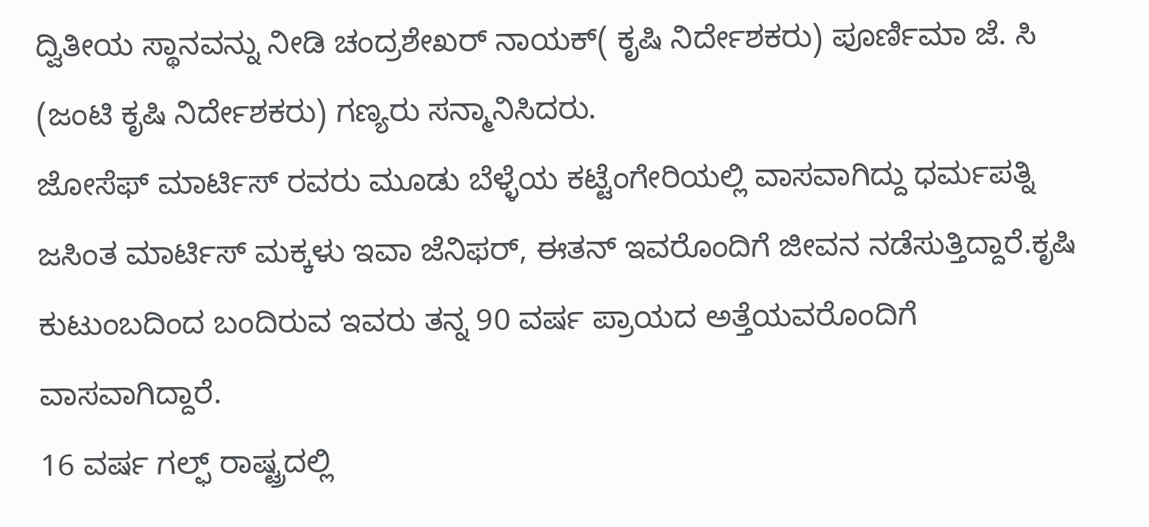ದ್ವಿತೀಯ ಸ್ಥಾನವನ್ನು ನೀಡಿ ಚಂದ್ರಶೇಖರ್ ನಾಯಕ್( ಕೃಷಿ ನಿರ್ದೇಶಕರು) ಪೂರ್ಣಿಮಾ ಜೆ. ಸಿ (ಜಂಟಿ ಕೃಷಿ ನಿರ್ದೇಶಕರು) ಗಣ್ಯರು ಸನ್ಮಾನಿಸಿದರು.
ಜೋಸೆಫ್ ಮಾರ್ಟಿಸ್ ರವರು ಮೂಡು ಬೆಳ್ಳೆಯ ಕಟ್ಟೆಂಗೇರಿಯಲ್ಲಿ ವಾಸವಾಗಿದ್ದು ಧರ್ಮಪತ್ನಿ ಜಸಿಂತ ಮಾರ್ಟಿಸ್ ಮಕ್ಕಳು ಇವಾ ಜೆನಿಫರ್, ಈತನ್ ಇವರೊಂದಿಗೆ ಜೀವನ ನಡೆಸುತ್ತಿದ್ದಾರೆ.ಕೃಷಿ ಕುಟುಂಬದಿಂದ ಬಂದಿರುವ ಇವರು ತನ್ನ 90 ವರ್ಷ ಪ್ರಾಯದ ಅತ್ತೆಯವರೊಂದಿಗೆ ವಾಸವಾಗಿದ್ದಾರೆ.
16 ವರ್ಷ ಗಲ್ಫ್ ರಾಷ್ಟ್ರದಲ್ಲಿ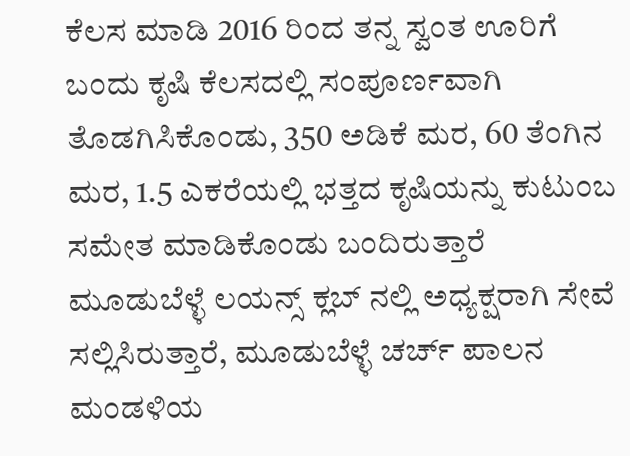ಕೆಲಸ ಮಾಡಿ 2016 ರಿಂದ ತನ್ನ ಸ್ವಂತ ಊರಿಗೆ ಬಂದು ಕೃಷಿ ಕೆಲಸದಲ್ಲಿ ಸಂಪೂರ್ಣವಾಗಿ ತೊಡಗಿಸಿಕೊಂಡು, 350 ಅಡಿಕೆ ಮರ, 60 ತೆಂಗಿನ ಮರ, 1.5 ಎಕರೆಯಲ್ಲಿ ಭತ್ತದ ಕೃಷಿಯನ್ನು ಕುಟುಂಬ ಸಮೇತ ಮಾಡಿಕೊಂಡು ಬಂದಿರುತ್ತಾರೆ ಮೂಡುಬೆಳ್ಳೆ ಲಯನ್ಸ್ ಕ್ಲಬ್ ನಲ್ಲಿ ಅಧ್ಯಕ್ಷರಾಗಿ ಸೇವೆ ಸಲ್ಲಿಸಿರುತ್ತಾರೆ, ಮೂಡುಬೆಳ್ಳೆ ಚರ್ಚ್ ಪಾಲನ ಮಂಡಳಿಯ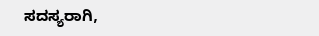ಸದಸ್ಯರಾಗಿ,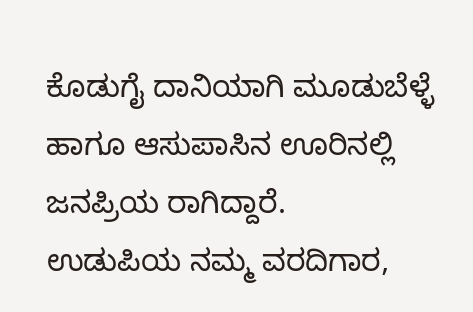ಕೊಡುಗೈ ದಾನಿಯಾಗಿ ಮೂಡುಬೆಳ್ಳೆ ಹಾಗೂ ಆಸುಪಾಸಿನ ಊರಿನಲ್ಲಿ ಜನಪ್ರಿಯ ರಾಗಿದ್ದಾರೆ.
ಉಡುಪಿಯ ನಮ್ಮ ವರದಿಗಾರ,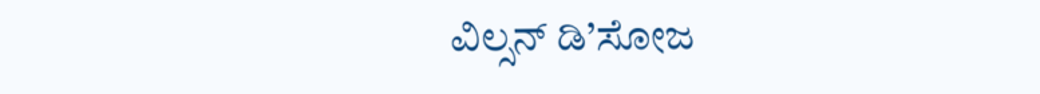ವಿಲ್ಸನ್ ಡಿ’ಸೋಜ